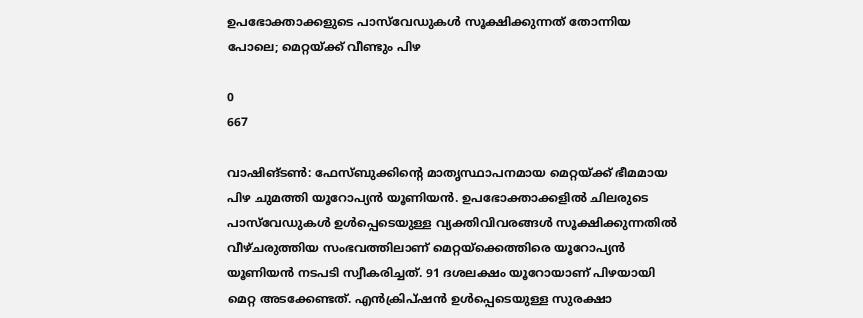ഉപഭോക്താക്കളുടെ പാസ്‍വേഡുകൾ സൂക്ഷിക്കുന്നത് തോന്നിയ പോലെ; മെറ്റയ്ക്ക് വീണ്ടും പിഴ

0
667

വാഷിങ്ടൺ: ഫേസ്ബുക്കിന്റെ മാതൃസ്ഥാപനമായ മെറ്റയ്ക്ക് ഭീമമായ പിഴ ചുമത്തി യൂറോപ്യൻ യൂണിയൻ. ഉപഭോക്താക്കളിൽ ചിലരുടെ പാസ്‌വേഡുകൾ ഉൾപ്പെടെയുള്ള വ്യക്തിവിവരങ്ങൾ സൂക്ഷിക്കുന്നതിൽ വീഴ്ചരുത്തിയ സംഭവത്തിലാണ് മെറ്റയ്ക്കെത്തിരെ യൂറോപ്യൻ യൂണിയൻ നടപടി സ്വീകരിച്ചത്. 91 ദശലക്ഷം യൂറോയാണ് പിഴയായി മെറ്റ അടക്കേണ്ടത്. എൻക്രിപ്ഷൻ ഉൾപ്പെടെയുള്ള സുരക്ഷാ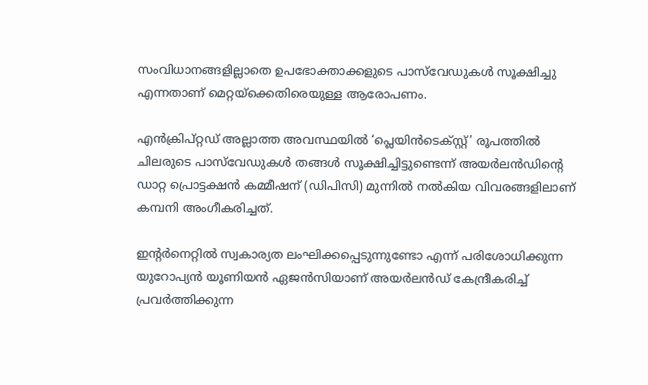സംവിധാനങ്ങളില്ലാതെ ഉപഭോക്താക്കളുടെ പാസ്‍വേഡുകൾ സൂക്ഷിച്ചു എന്നതാണ് മെറ്റയ്‌ക്കെതിരെയുള്ള ആരോപണം.

എൻക്രിപ്റ്റഡ് അല്ലാത്ത അവസ്ഥയിൽ ‘പ്ലെയിൻടെക്സ്റ്റ്’ രൂപത്തിൽ ചിലരുടെ പാസ്‍വേഡുകൾ തങ്ങൾ സൂക്ഷിച്ചിട്ടുണ്ടെന്ന് അയർലൻഡിന്റെ ഡാറ്റ പ്രൊട്ടക്ഷൻ കമ്മീഷന് (ഡിപിസി) മുന്നിൽ നൽകിയ വിവരങ്ങളിലാണ് കമ്പനി അംഗീകരിച്ചത്.

ഇന്റർനെറ്റിൽ സ്വകാര്യത ലംഘിക്കപ്പെടുന്നുണ്ടോ എന്ന് പരിശോധിക്കുന്ന യുറോപ്യൻ യൂണിയൻ ഏജൻസിയാണ് അയ‍‍‍‍‍‍‍‍‍‍‍‍‍‍‍‍‍‍‍‍‍‍ർലൻഡ് കേന്ദ്രീകരിച്ച് പ്രവർത്തിക്കുന്ന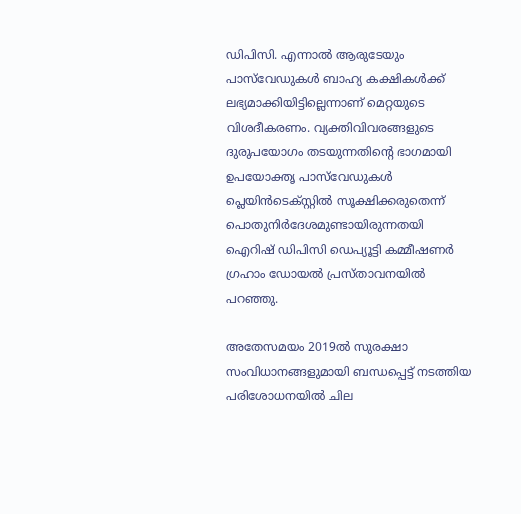ഡിപിസി. എന്നാൽ ആരുടേയും പാസ്‌വേഡുകൾ ബാഹ്യ കക്ഷികൾക്ക് ലഭ്യമാക്കിയിട്ടില്ലെന്നാണ് മെറ്റയുടെ വിശദീകരണം. വ്യക്തിവിവരങ്ങളുടെ ദുരുപയോഗം തടയുന്നതിന്റെ ഭാഗമായി ഉപയോക്തൃ പാസ്‌വേഡുകൾ പ്ലെയിൻടെക്‌സ്റ്റിൽ സൂക്ഷിക്കരുതെന്ന് പൊതുനിർദേശമുണ്ടായിരുന്നതയി ഐറിഷ് ഡിപിസി ഡെപ്യൂട്ടി കമ്മീഷണർ ഗ്രഹാം ഡോയൽ പ്രസ്താവനയിൽ പറഞ്ഞു.

അതേസമയം 2019ൽ സുരക്ഷാ സംവിധാനങ്ങളുമായി ബന്ധപ്പെട്ട് നടത്തിയ പരിശോധനയിൽ ചില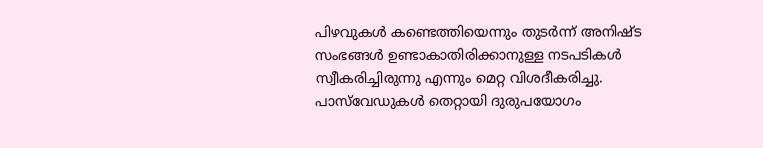പിഴവുകൾ കണ്ടെത്തിയെന്നും തുടർന്ന് അനിഷ്ട സംഭങ്ങൾ ഉണ്ടാകാതിരിക്കാനുള്ള നടപടികൾ സ്വീകരിച്ചിരുന്നു എന്നും മെറ്റ വിശദീകരിച്ചു. പാസ്‌വേഡുകൾ തെറ്റായി ദുരുപയോഗം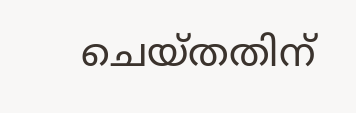ചെയ്തതിന്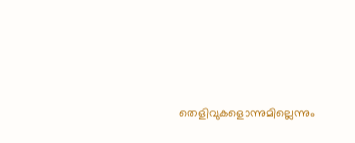തെളിവുകളൊന്നുമില്ലെന്നും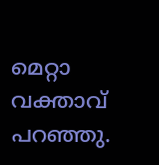മെറ്റാ വക്താവ് പറഞ്ഞു.